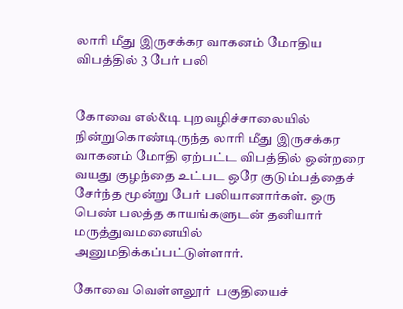லாரி மீது இருசக்கர வாகனம் மோதிய விபத்தில் 3 பேர் பலி


கோவை எல்&டி புறவழிச்சாலையில் நின்றுகொண்டிருந்த லாரி மீது இருசக்கர வாகனம் மோதி ஏற்பட்ட விபத்தில் ஒன்றரை வயது குழந்தை உட்பட ஒரே குடும்பத்தைச் சேர்ந்த மூன்று பேர் பலியானார்கள். ஒரு பெண் பலத்த காயங்களுடன் தனியார் மருத்துவமனையில் அனுமதிக்கப்பட்டுள்ளார்.

கோவை வெள்ளலூர்  பகுதியைச்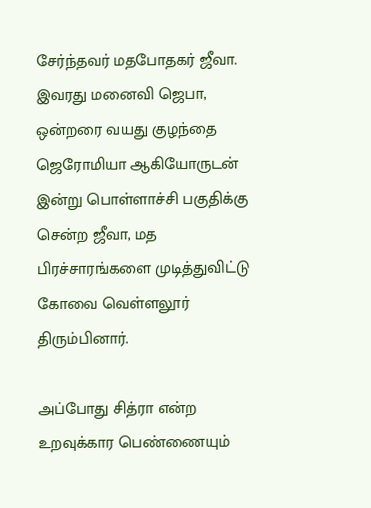சேர்ந்தவர் மதபோதகர் ஜீவா. இவரது மனைவி ஜெபா, ஒன்றரை வயது குழந்தை ஜெரோமியா ஆகியோருடன் இன்று பொள்ளாச்சி பகுதிக்கு சென்ற ஜீவா, மத பிரச்சாரங்களை முடித்துவிட்டு கோவை வெள்ளலூர் திரும்பினார்.

அப்போது சித்ரா என்ற உறவுக்கார பெண்ணையும்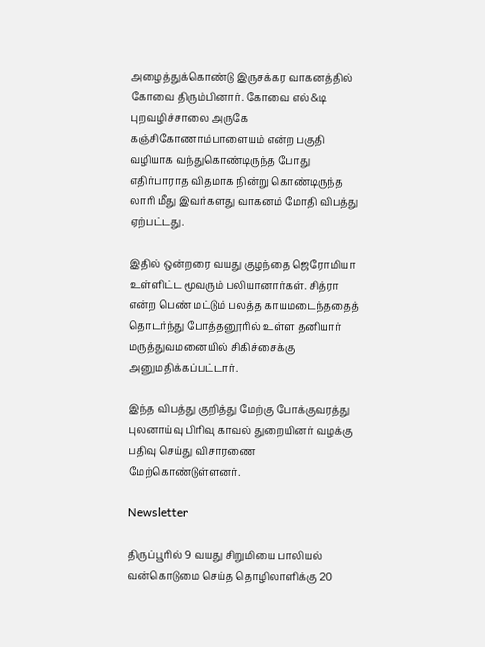அழைத்துக்கொண்டு இருசக்கர வாகனத்தில் கோவை திரும்பினார். கோவை எல்&டி புறவழிச்சாலை அருகே கஞ்சிகோணாம்பாளையம் என்ற பகுதி வழியாக வந்துகொண்டிருந்த போது எதிர்பாராத விதமாக நின்று கொண்டிருந்த லாரி மீது இவர்களது வாகனம் மோதி விபத்து ஏற்பட்டது.

இதில் ஒன்றரை வயது குழந்தை ஜெரோமியா உள்ளிட்ட மூவரும் பலியானார்கள். சித்ரா என்ற பெண் மட்டும் பலத்த காயமடைந்ததைத் தொடர்ந்து போத்தனூரில் உள்ள தனியார் மருத்துவமனையில் சிகிச்சைக்கு அனுமதிக்கப்பட்டார்.

இந்த விபத்து குறித்து மேற்கு போக்குவரத்து புலனாய்வு பிரிவு காவல் துறையினர் வழக்கு பதிவு செய்து விசாரணை மேற்கொண்டுள்ளனர்.

Newsletter

திருப்பூரில் 9 வயது சிறுமியை பாலியல் வன்கொடுமை செய்த தொழிலாளிக்கு 20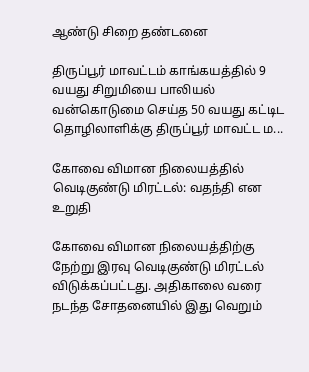ஆண்டு சிறை தண்டனை

திருப்பூர் மாவட்டம் காங்கயத்தில் 9 வயது சிறுமியை பாலியல் வன்கொடுமை செய்த 50 வயது கட்டிட தொழிலாளிக்கு திருப்பூர் மாவட்ட ம...

கோவை விமான நிலையத்தில் வெடிகுண்டு மிரட்டல்: வதந்தி என உறுதி

கோவை விமான நிலையத்திற்கு நேற்று இரவு வெடிகுண்டு மிரட்டல் விடுக்கப்பட்டது. அதிகாலை வரை நடந்த சோதனையில் இது வெறும்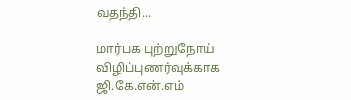வதந்தி...

மார்பக புற்றுநோய் விழிப்புணர்வுக்காக ஜி.கே.என்.எம்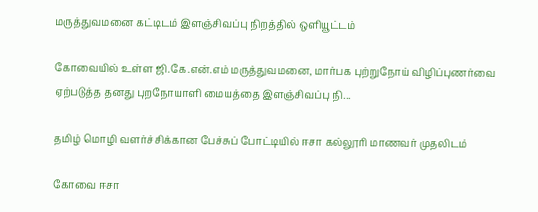மருத்துவமனை கட்டிடம் இளஞ்சிவப்பு நிறத்தில் ஒளியூட்டம்

கோவையில் உள்ள ஜி.கே.என்.எம் மருத்துவமனை, மார்பக புற்றுநோய் விழிப்புணர்வை ஏற்படுத்த தனது புறநோயாளி மையத்தை இளஞ்சிவப்பு நி...

தமிழ் மொழி வளர்ச்சிக்கான பேச்சுப் போட்டியில் ஈசா கல்லூரி மாணவர் முதலிடம்

கோவை ஈசா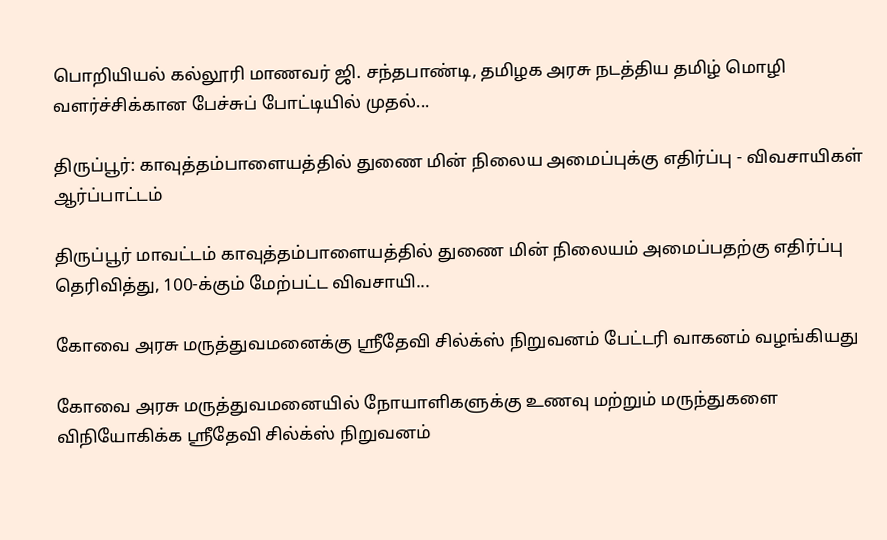பொறியியல் கல்லூரி மாணவர் ஜி. சந்தபாண்டி, தமிழக அரசு நடத்திய தமிழ் மொழி வளர்ச்சிக்கான பேச்சுப் போட்டியில் முதல்...

திருப்பூர்: காவுத்தம்பாளையத்தில் துணை மின் நிலைய அமைப்புக்கு எதிர்ப்பு - விவசாயிகள் ஆர்ப்பாட்டம்

திருப்பூர் மாவட்டம் காவுத்தம்பாளையத்தில் துணை மின் நிலையம் அமைப்பதற்கு எதிர்ப்பு தெரிவித்து, 100-க்கும் மேற்பட்ட விவசாயி...

கோவை அரசு மருத்துவமனைக்கு ஸ்ரீதேவி சில்க்ஸ் நிறுவனம் பேட்டரி வாகனம் வழங்கியது

கோவை அரசு மருத்துவமனையில் நோயாளிகளுக்கு உணவு மற்றும் மருந்துகளை விநியோகிக்க ஸ்ரீதேவி சில்க்ஸ் நிறுவனம்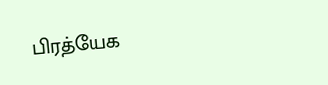பிரத்யேக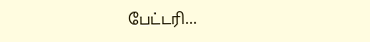பேட்டரி...